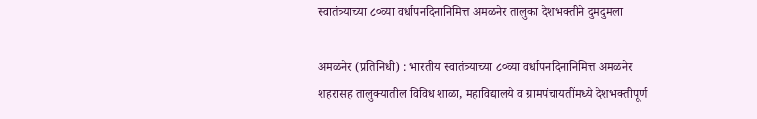स्वातंत्र्याच्या ८०व्या वर्धापनदिनानिमित्त अमळनेर तालुका देशभक्तीने दुमदुमला

अमळनेर (प्रतिनिधी) : भारतीय स्वातंत्र्याच्या ८०व्या वर्धापनदिनानिमित्त अमळनेर शहरासह तालुक्यातील विविध शाळा, महाविद्यालये व ग्रामपंचायतींमध्ये देशभक्तीपूर्ण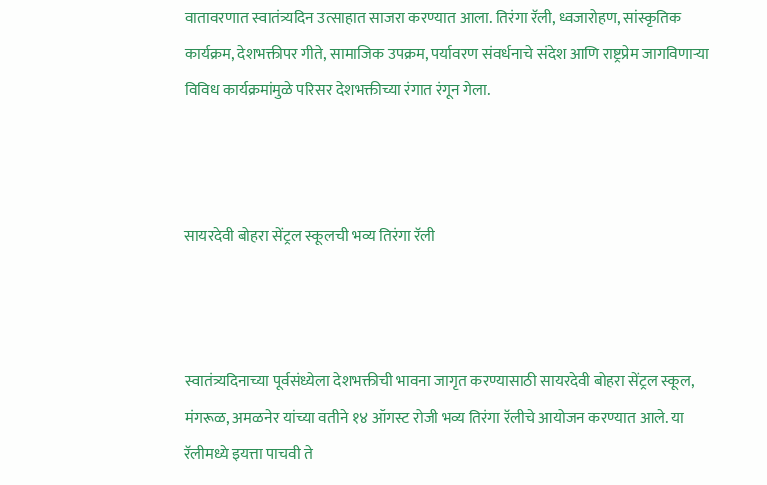वातावरणात स्वातंत्र्यदिन उत्साहात साजरा करण्यात आला. तिरंगा रॅली, ध्वजारोहण, सांस्कृतिक कार्यक्रम, देशभक्तीपर गीते, सामाजिक उपक्रम, पर्यावरण संवर्धनाचे संदेश आणि राष्ट्रप्रेम जागविणाऱ्या विविध कार्यक्रमांमुळे परिसर देशभक्तीच्या रंगात रंगून गेला.



सायरदेवी बोहरा सेंट्रल स्कूलची भव्य तिरंगा रॅली



स्वातंत्र्यदिनाच्या पूर्वसंध्येला देशभक्तीची भावना जागृत करण्यासाठी सायरदेवी बोहरा सेंट्रल स्कूल, मंगरूळ, अमळनेर यांच्या वतीने १४ ऑगस्ट रोजी भव्य तिरंगा रॅलीचे आयोजन करण्यात आले. या रॅलीमध्ये इयत्ता पाचवी ते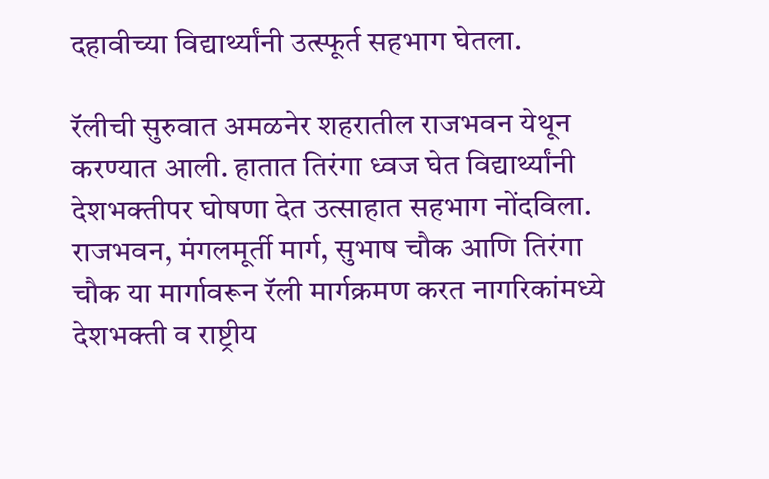दहावीच्या विद्यार्थ्यांनी उत्स्फूर्त सहभाग घेतला.

रॅलीची सुरुवात अमळनेर शहरातील राजभवन येथून करण्यात आली. हातात तिरंगा ध्वज घेत विद्यार्थ्यांनी देशभक्तीपर घोषणा देत उत्साहात सहभाग नोंदविला. राजभवन, मंगलमूर्ती मार्ग, सुभाष चौक आणि तिरंगा चौक या मार्गावरून रॅली मार्गक्रमण करत नागरिकांमध्ये देशभक्ती व राष्ट्रीय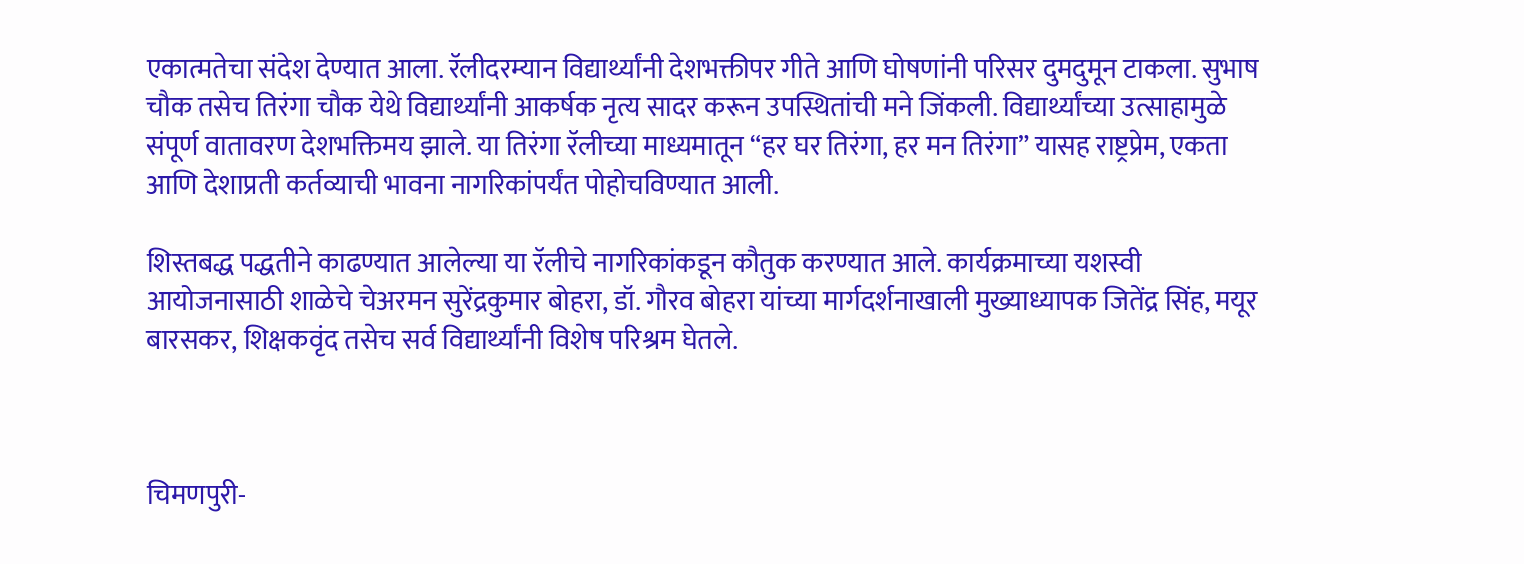एकात्मतेचा संदेश देण्यात आला. रॅलीदरम्यान विद्यार्थ्यांनी देशभक्तीपर गीते आणि घोषणांनी परिसर दुमदुमून टाकला. सुभाष चौक तसेच तिरंगा चौक येथे विद्यार्थ्यांनी आकर्षक नृत्य सादर करून उपस्थितांची मने जिंकली. विद्यार्थ्यांच्या उत्साहामुळे संपूर्ण वातावरण देशभक्तिमय झाले. या तिरंगा रॅलीच्या माध्यमातून “हर घर तिरंगा, हर मन तिरंगा” यासह राष्ट्रप्रेम, एकता आणि देशाप्रती कर्तव्याची भावना नागरिकांपर्यंत पोहोचविण्यात आली.

शिस्तबद्ध पद्धतीने काढण्यात आलेल्या या रॅलीचे नागरिकांकडून कौतुक करण्यात आले. कार्यक्रमाच्या यशस्वी आयोजनासाठी शाळेचे चेअरमन सुरेंद्रकुमार बोहरा, डॉ. गौरव बोहरा यांच्या मार्गदर्शनाखाली मुख्याध्यापक जितेंद्र सिंह, मयूर बारसकर, शिक्षकवृंद तसेच सर्व विद्यार्थ्यांनी विशेष परिश्रम घेतले.



चिमणपुरी-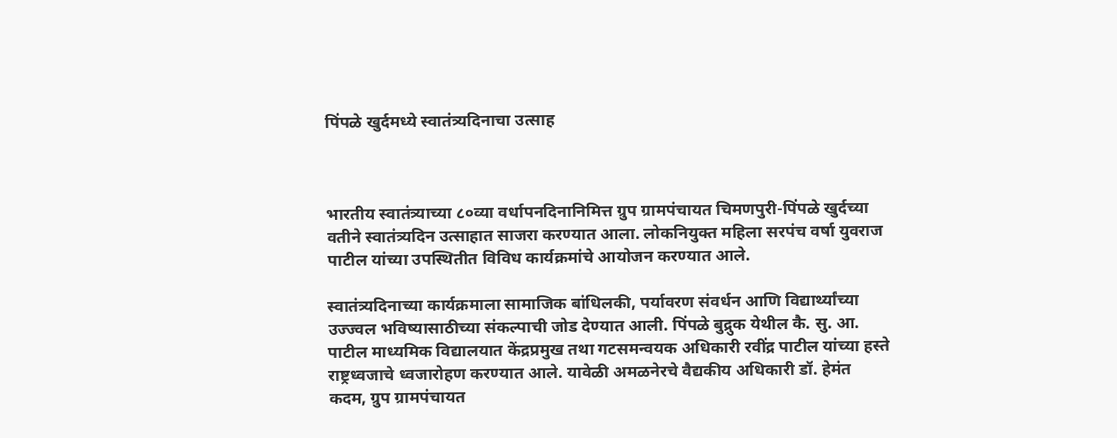पिंपळे खुर्दमध्ये स्वातंत्र्यदिनाचा उत्साह



भारतीय स्वातंत्र्याच्या ८०व्या वर्धापनदिनानिमित्त ग्रुप ग्रामपंचायत चिमणपुरी-पिंपळे खुर्दच्या वतीने स्वातंत्र्यदिन उत्साहात साजरा करण्यात आला. लोकनियुक्त महिला सरपंच वर्षा युवराज पाटील यांच्या उपस्थितीत विविध कार्यक्रमांचे आयोजन करण्यात आले.

स्वातंत्र्यदिनाच्या कार्यक्रमाला सामाजिक बांधिलकी, पर्यावरण संवर्धन आणि विद्यार्थ्यांच्या उज्ज्वल भविष्यासाठीच्या संकल्पाची जोड देण्यात आली. पिंपळे बुद्रुक येथील कै. सु. आ. पाटील माध्यमिक विद्यालयात केंद्रप्रमुख तथा गटसमन्वयक अधिकारी रवींद्र पाटील यांच्या हस्ते राष्ट्रध्वजाचे ध्वजारोहण करण्यात आले. यावेळी अमळनेरचे वैद्यकीय अधिकारी डॉ. हेमंत कदम, ग्रुप ग्रामपंचायत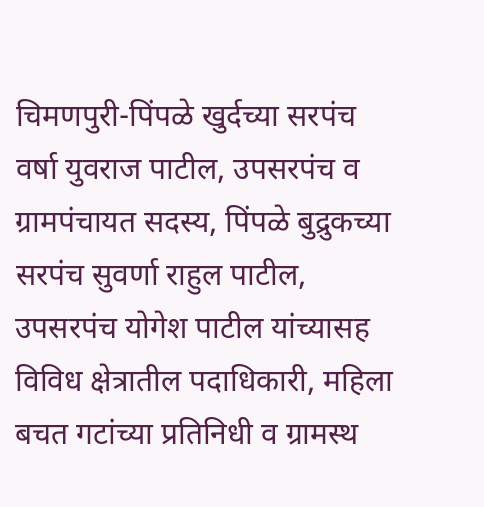चिमणपुरी-पिंपळे खुर्दच्या सरपंच वर्षा युवराज पाटील, उपसरपंच व ग्रामपंचायत सदस्य, पिंपळे बुद्रुकच्या सरपंच सुवर्णा राहुल पाटील, उपसरपंच योगेश पाटील यांच्यासह विविध क्षेत्रातील पदाधिकारी, महिला बचत गटांच्या प्रतिनिधी व ग्रामस्थ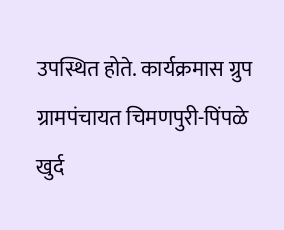उपस्थित होते. कार्यक्रमास ग्रुप ग्रामपंचायत चिमणपुरी-पिंपळे खुर्द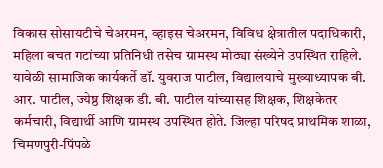विकास सोसायटीचे चेअरमन, व्हाइस चेअरमन, विविध क्षेत्रातील पदाधिकारी, महिला बचत गटांच्या प्रतिनिधी तसेच ग्रामस्थ मोठ्या संख्येने उपस्थित राहिले. यावेळी सामाजिक कार्यकर्ते डॉ. युवराज पाटील, विद्यालयाचे मुख्याध्यापक बी. आर. पाटील, ज्येष्ठ शिक्षक डी. बी. पाटील यांच्यासह शिक्षक, शिक्षकेतर कर्मचारी, विद्यार्थी आणि ग्रामस्थ उपस्थित होते. जिल्हा परिषद प्राथमिक शाळा, चिमणपुरी-पिंपळे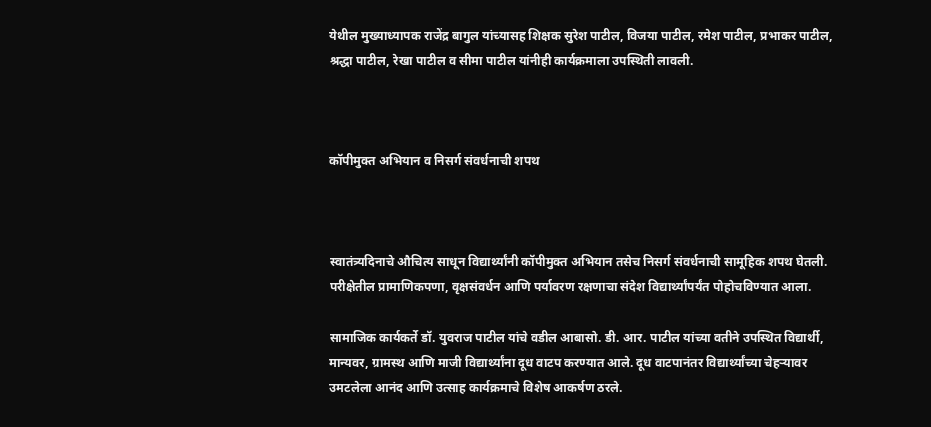येथील मुख्याध्यापक राजेंद्र बागुल यांच्यासह शिक्षक सुरेश पाटील, विजया पाटील, रमेश पाटील, प्रभाकर पाटील, श्रद्धा पाटील, रेखा पाटील व सीमा पाटील यांनीही कार्यक्रमाला उपस्थिती लावली.



कॉपीमुक्त अभियान व निसर्ग संवर्धनाची शपथ



स्वातंत्र्यदिनाचे औचित्य साधून विद्यार्थ्यांनी कॉपीमुक्त अभियान तसेच निसर्ग संवर्धनाची सामूहिक शपथ घेतली. परीक्षेतील प्रामाणिकपणा, वृक्षसंवर्धन आणि पर्यावरण रक्षणाचा संदेश विद्यार्थ्यांपर्यंत पोहोचविण्यात आला.

सामाजिक कार्यकर्ते डॉ. युवराज पाटील यांचे वडील आबासो. डी. आर. पाटील यांच्या वतीने उपस्थित विद्यार्थी, मान्यवर, ग्रामस्थ आणि माजी विद्यार्थ्यांना दूध वाटप करण्यात आले. दूध वाटपानंतर विद्यार्थ्यांच्या चेहऱ्यावर उमटलेला आनंद आणि उत्साह कार्यक्रमाचे विशेष आकर्षण ठरले.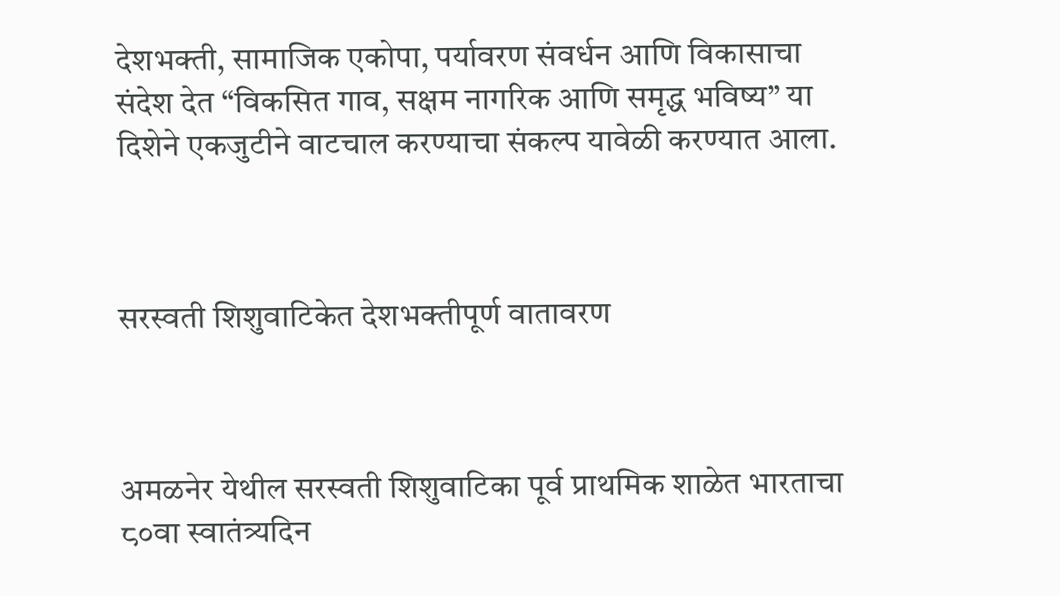देशभक्ती, सामाजिक एकोपा, पर्यावरण संवर्धन आणि विकासाचा संदेश देत “विकसित गाव, सक्षम नागरिक आणि समृद्ध भविष्य” या दिशेने एकजुटीने वाटचाल करण्याचा संकल्प यावेळी करण्यात आला.



सरस्वती शिशुवाटिकेत देशभक्तीपूर्ण वातावरण



अमळनेर येथील सरस्वती शिशुवाटिका पूर्व प्राथमिक शाळेत भारताचा ८०वा स्वातंत्र्यदिन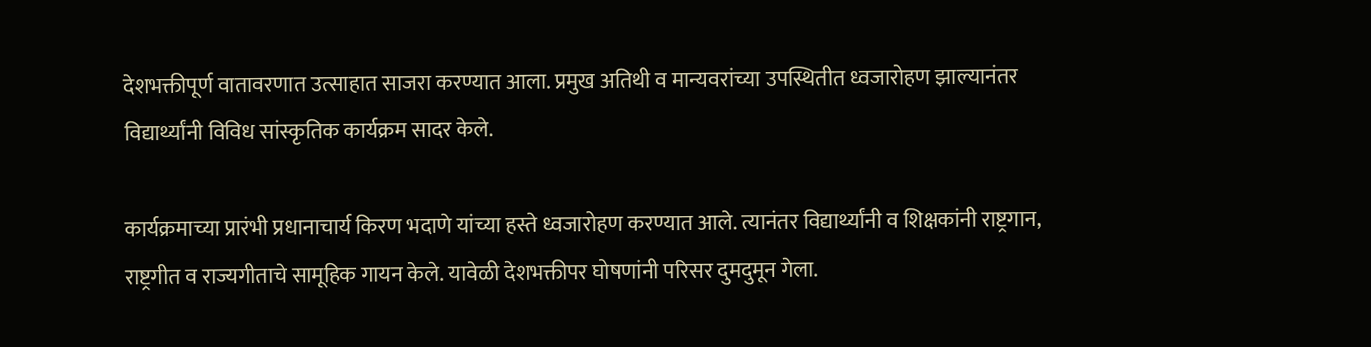देशभक्तीपूर्ण वातावरणात उत्साहात साजरा करण्यात आला. प्रमुख अतिथी व मान्यवरांच्या उपस्थितीत ध्वजारोहण झाल्यानंतर विद्यार्थ्यांनी विविध सांस्कृतिक कार्यक्रम सादर केले.

कार्यक्रमाच्या प्रारंभी प्रधानाचार्य किरण भदाणे यांच्या हस्ते ध्वजारोहण करण्यात आले. त्यानंतर विद्यार्थ्यांनी व शिक्षकांनी राष्ट्रगान, राष्ट्रगीत व राज्यगीताचे सामूहिक गायन केले. यावेळी देशभक्तीपर घोषणांनी परिसर दुमदुमून गेला.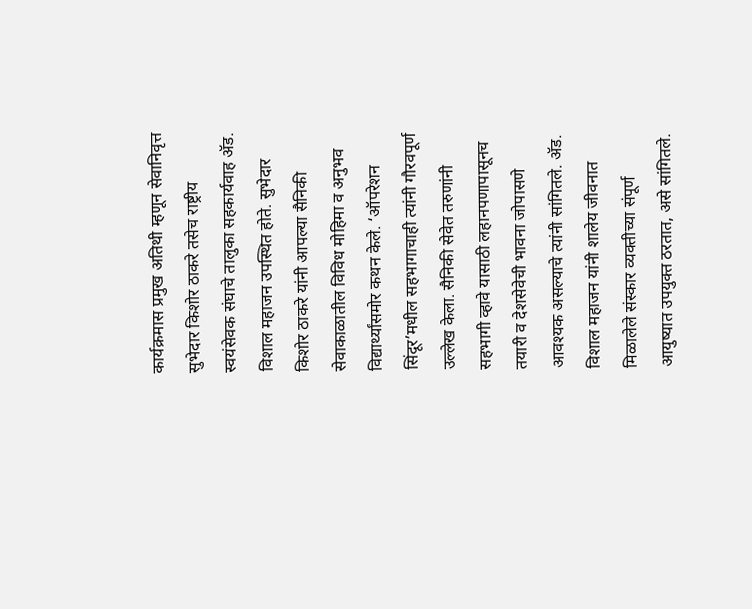कार्यक्रमास प्रमुख अतिथी म्हणून सेवानिवृत्त सुभेदार किशोर ठाकरे तसेच राष्ट्रीय स्वयंसेवक संघाचे तालुका सहकार्यवाह ॲड. विशाल महाजन उपस्थित होते. सुभेदार किशोर ठाकरे यांनी आपल्या सैनिकी सेवाकाळातील विविध मोहिमा व अनुभव विद्यार्थ्यांसमोर कथन केले. ‘ऑपरेशन सिंदूर’मधील सहभागाचाही त्यांनी गौरवपूर्ण उल्लेख केला. सैनिकी सेवेत तरुणांनी सहभागी व्हावे यासाठी लहानपणापासूनच तयारी व देशसेवेची भावना जोपासणे आवश्यक असल्याचे त्यांनी सांगितले. ॲड. विशाल महाजन यांनी शालेय जीवनात मिळालेले संस्कार व्यक्तीच्या संपूर्ण आयुष्यात उपयुक्त ठरतात, असे सांगितले.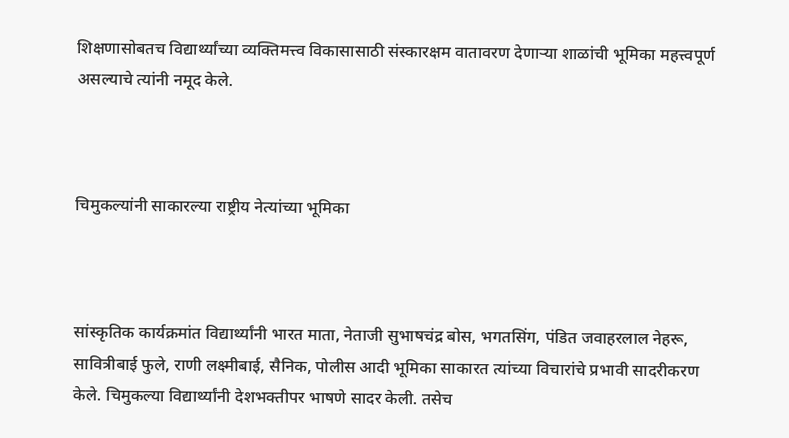शिक्षणासोबतच विद्यार्थ्यांच्या व्यक्तिमत्त्व विकासासाठी संस्कारक्षम वातावरण देणाऱ्या शाळांची भूमिका महत्त्वपूर्ण असल्याचे त्यांनी नमूद केले.



चिमुकल्यांनी साकारल्या राष्ट्रीय नेत्यांच्या भूमिका



सांस्कृतिक कार्यक्रमांत विद्यार्थ्यांनी भारत माता, नेताजी सुभाषचंद्र बोस, भगतसिंग, पंडित जवाहरलाल नेहरू, सावित्रीबाई फुले, राणी लक्ष्मीबाई, सैनिक, पोलीस आदी भूमिका साकारत त्यांच्या विचारांचे प्रभावी सादरीकरण केले. चिमुकल्या विद्यार्थ्यांनी देशभक्तीपर भाषणे सादर केली. तसेच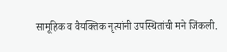सामूहिक व वैयक्तिक नृत्यांनी उपस्थितांची मने जिंकली.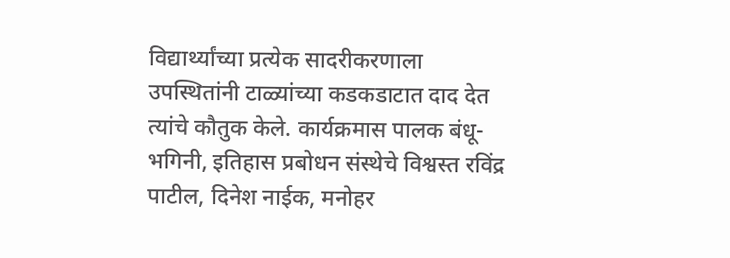विद्यार्थ्यांच्या प्रत्येक सादरीकरणाला उपस्थितांनी टाळ्यांच्या कडकडाटात दाद देत त्यांचे कौतुक केले. कार्यक्रमास पालक बंधू-भगिनी, इतिहास प्रबोधन संस्थेचे विश्वस्त रविंद्र पाटील, दिनेश नाईक, मनोहर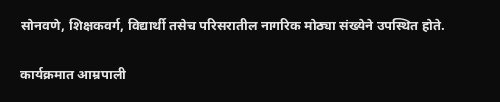सोनवणे, शिक्षकवर्ग, विद्यार्थी तसेच परिसरातील नागरिक मोठ्या संख्येने उपस्थित होते.

कार्यक्रमात आम्रपाली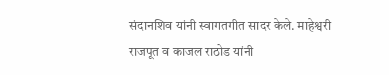संदानशिव यांनी स्वागतगीत सादर केले. माहेश्वरी राजपूत व काजल राठोड यांनी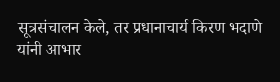सूत्रसंचालन केले, तर प्रधानाचार्य किरण भदाणे यांनी आभार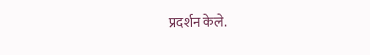प्रदर्शन केले.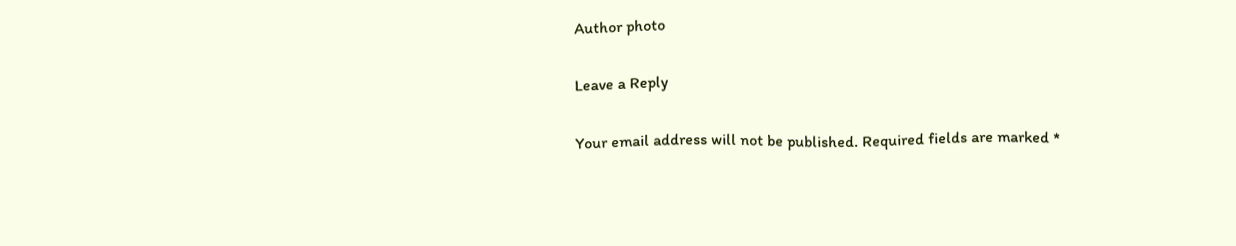Author photo

Leave a Reply

Your email address will not be published. Required fields are marked *